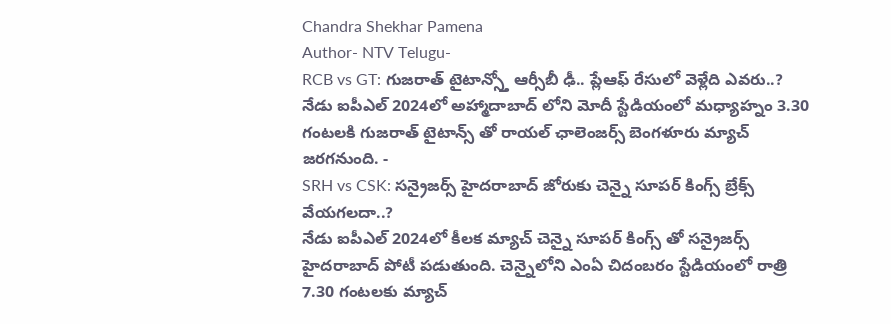Chandra Shekhar Pamena
Author- NTV Telugu-
RCB vs GT: గుజరాత్ టైటాన్స్తో ఆర్సీబీ ఢీ.. ప్లేఆఫ్ రేసులో వెళ్లేది ఎవరు..?
నేడు ఐపీఎల్ 2024లో అహ్మాదాబాద్ లోని మోదీ స్టేడియంలో మధ్యాహ్నం 3.30 గంటలకి గుజరాత్ టైటాన్స్ తో రాయల్ ఛాలెంజర్స్ బెంగళూరు మ్యాచ్ జరగనుంది. -
SRH vs CSK: సన్రైజర్స్ హైదరాబాద్ జోరుకు చెన్నై సూపర్ కింగ్స్ బ్రేక్స్ వేయగలదా..?
నేడు ఐపీఎల్ 2024లో కీలక మ్యాచ్ చెన్నై సూపర్ కింగ్స్ తో సన్రైజర్స్ హైదరాబాద్ పోటీ పడుతుంది. చెన్నైలోని ఎంఏ చిదంబరం స్టేడియంలో రాత్రి 7.30 గంటలకు మ్యాచ్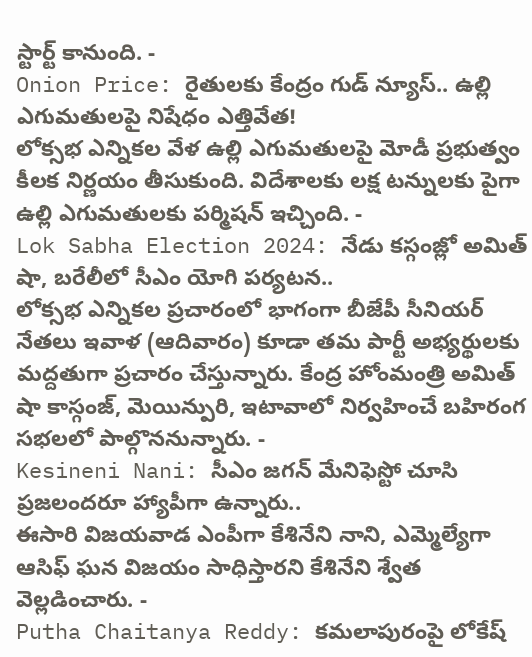స్టార్ట్ కానుంది. -
Onion Price: రైతులకు కేంద్రం గుడ్ న్యూస్.. ఉల్లి ఎగుమతులపై నిషేధం ఎత్తివేత!
లోక్సభ ఎన్నికల వేళ ఉల్లి ఎగుమతులపై మోడీ ప్రభుత్వం కీలక నిర్ణయం తీసుకుంది. విదేశాలకు లక్ష టన్నులకు పైగా ఉల్లి ఎగుమతులకు పర్మిషన్ ఇచ్చింది. -
Lok Sabha Election 2024: నేడు కస్గంజ్లో అమిత్ షా, బరేలీలో సీఎం యోగి పర్యటన..
లోక్సభ ఎన్నికల ప్రచారంలో భాగంగా బీజేపీ సీనియర్ నేతలు ఇవాళ (ఆదివారం) కూడా తమ పార్టీ అభ్యర్థులకు మద్దతుగా ప్రచారం చేస్తున్నారు. కేంద్ర హోంమంత్రి అమిత్ షా కాస్గంజ్, మెయిన్పురి, ఇటావాలో నిర్వహించే బహిరంగ సభలలో పాల్గొననున్నారు. -
Kesineni Nani: సీఎం జగన్ మేనిఫెస్టో చూసి ప్రజలందరూ హ్యాపీగా ఉన్నారు..
ఈసారి విజయవాడ ఎంపీగా కేశినేని నాని, ఎమ్మెల్యేగా ఆసిఫ్ ఘన విజయం సాధిస్తారని కేశినేని శ్వేత వెల్లడించారు. -
Putha Chaitanya Reddy: కమలాపురంపై లోకేష్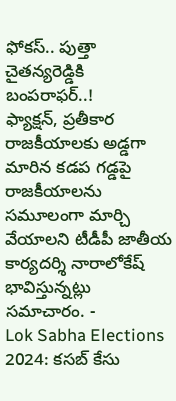ఫోకస్.. పుత్తా చైతన్యరెడ్డికి బంపరాఫర్..!
ఫ్యాక్షన్, ప్రతీకార రాజకీయాలకు అడ్డగా మారిన కడప గడ్డపై రాజకీయాలను సమూలంగా మార్చి వేయాలని టీడీపీ జాతీయ కార్యదర్శి నారాలోకేష్ భావిస్తున్నట్లు సమాచారం. -
Lok Sabha Elections 2024: కసబ్ కేసు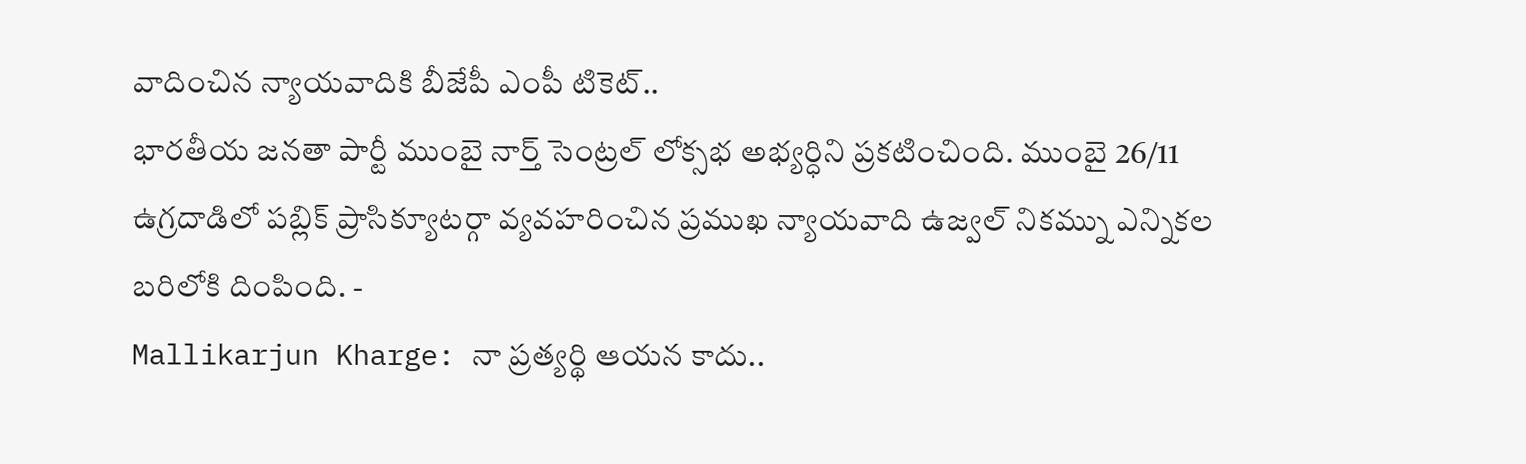వాదించిన న్యాయవాదికి బీజేపీ ఎంపీ టికెట్..
భారతీయ జనతా పార్టీ ముంబై నార్త్ సెంట్రల్ లోక్సభ అభ్యర్ధిని ప్రకటించింది. ముంబై 26/11 ఉగ్రదాడిలో పబ్లిక్ ప్రాసిక్యూటర్గా వ్యవహరించిన ప్రముఖ న్యాయవాది ఉజ్వల్ నికమ్ను ఎన్నికల బరిలోకి దింపింది. -
Mallikarjun Kharge: నా ప్రత్యర్థి ఆయన కాదు..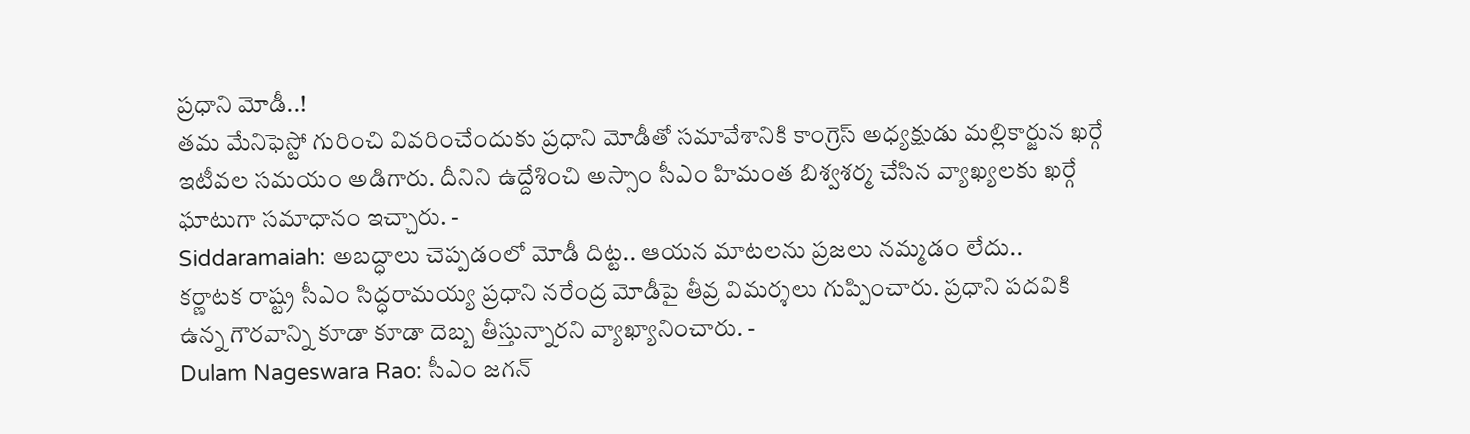ప్రధాని మోడీ..!
తమ మేనిఫెస్టో గురించి వివరించేందుకు ప్రధాని మోడీతో సమావేశానికి కాంగ్రెస్ అధ్యక్షుడు మల్లికార్జున ఖర్గే ఇటీవల సమయం అడిగారు. దీనిని ఉద్దేశించి అస్సాం సీఎం హిమంత బిశ్వశర్మ చేసిన వ్యాఖ్యలకు ఖర్గే ఘాటుగా సమాధానం ఇచ్చారు. -
Siddaramaiah: అబద్ధాలు చెప్పడంలో మోడీ దిట్ట.. ఆయన మాటలను ప్రజలు నమ్మడం లేదు..
కర్ణాటక రాష్ట్ర సీఎం సిద్ధరామయ్య ప్రధాని నరేంద్ర మోడీపై తీవ్ర విమర్శలు గుప్పించారు. ప్రధాని పదవికి ఉన్న గౌరవాన్ని కూడా కూడా దెబ్బ తీస్తున్నారని వ్యాఖ్యానించారు. -
Dulam Nageswara Rao: సీఎం జగన్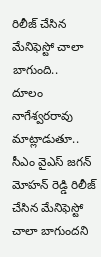రిలీజ్ చేసిన మేనిఫెస్టో చాలా బాగుంది..
దూలం నాగేశ్వరరావు మాట్లాడుతూ.. సీఎం వైఎస్ జగన్ మోహన్ రెడ్డి రిలీజ్ చేసిన మేనిఫెస్టో చాలా బాగుందని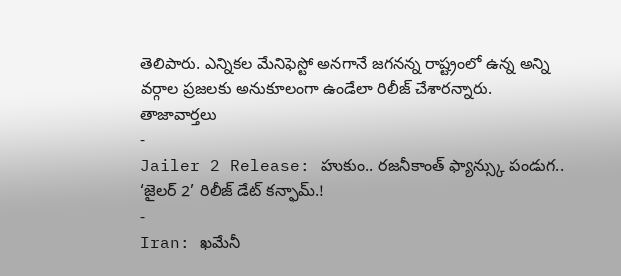తెలిపారు. ఎన్నికల మేనిఫెస్టో అనగానే జగనన్న రాష్ట్రంలో ఉన్న అన్ని వర్గాల ప్రజలకు అనుకూలంగా ఉండేలా రిలీజ్ చేశారన్నారు.
తాజావార్తలు
-
Jailer 2 Release: హుకుం.. రజనీకాంత్ ఫ్యాన్స్కు పండుగ.. ‘జైలర్ 2’ రిలీజ్ డేట్ కన్ఫామ్.!
-
Iran: ఖమేనీ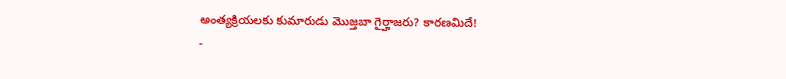అంత్యక్రియలకు కుమారుడు మొజ్తబా గైర్హాజరు? కారణమిదే!
-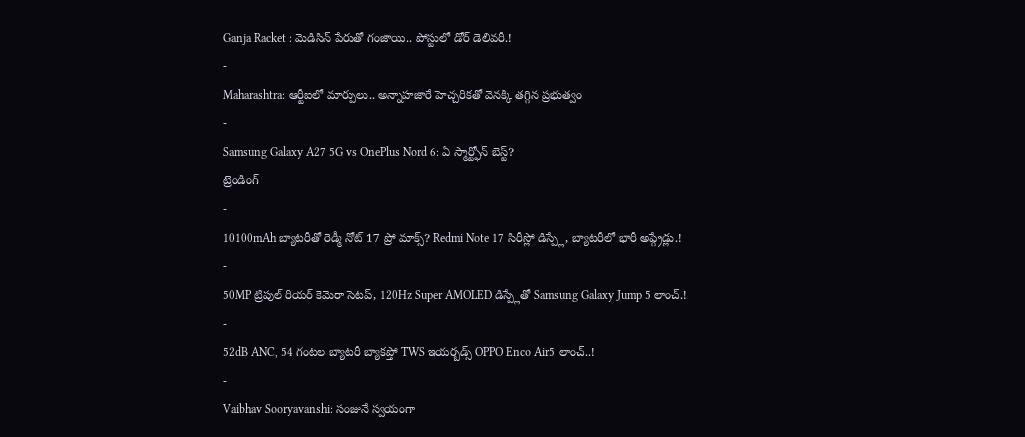Ganja Racket : మెడిసిన్ పేరుతో గంజాయి.. పోస్టులో డోర్ డెలివరీ.!
-
Maharashtra: ఆర్టీఐలో మార్పులు.. అన్నాహజారే హెచ్చరికతో వెనక్కి తగ్గిన ప్రభుత్వం
-
Samsung Galaxy A27 5G vs OnePlus Nord 6: ఏ స్మార్ట్ఫోన్ బెస్ట్?
ట్రెండింగ్
-
10100mAh బ్యాటరీతో రెడ్మీ నోట్ 17 ప్రో మాక్స్? Redmi Note 17 సిరీస్లో డిస్ప్లే, బ్యాటరీలో భారీ అప్గ్రేడ్లు.!
-
50MP ట్రిపుల్ రియర్ కెమెరా సెటప్, 120Hz Super AMOLED డిస్ప్లేతో Samsung Galaxy Jump 5 లాంచ్.!
-
52dB ANC, 54 గంటల బ్యాటరీ బ్యాకప్తో TWS ఇయర్బడ్స్ OPPO Enco Air5 లాంచ్..!
-
Vaibhav Sooryavanshi: సంజునే స్వయంగా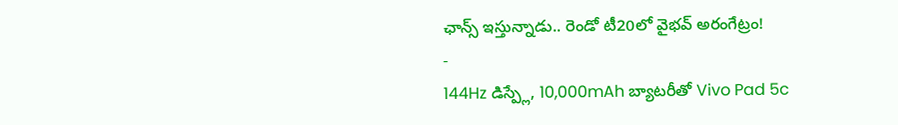ఛాన్స్ ఇస్తున్నాడు.. రెండో టీ20లో వైభవ్ అరంగేట్రం!
-
144Hz డిస్ప్లే, 10,000mAh బ్యాటరీతో Vivo Pad 5c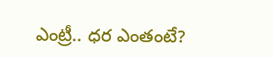ఎంట్రీ.. ధర ఎంతంటే?